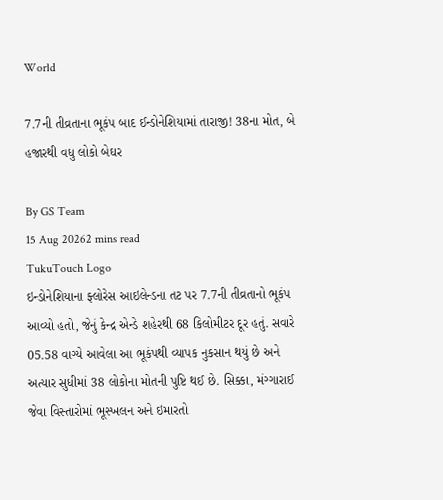World

7.7ની તીવ્રતાના ભૂકંપ બાદ ઈન્ડોનેશિયામાં તારાજી! 38ના મોત, બે હજારથી વધુ લોકો બેઘર

By GS Team
15 Aug 20262 mins read
TukuTouch Logo
ઇન્ડોનેશિયાના ફ્લોરેસ આઇલેન્ડના તટ પર 7.7ની તીવ્રતાનો ભૂકંપ આવ્યો હતો, જેનું કેન્દ્ર એન્ડે શહેરથી 68 કિલોમીટર દૂર હતું. સવારે 05.58 વાગ્યે આવેલા આ ભૂકંપથી વ્યાપક નુકસાન થયું છે અને અત્યાર સુધીમાં 38 લોકોના મોતની પુષ્ટિ થઈ છે. સિક્કા, મંગ્ગારાઈ જેવા વિસ્તારોમાં ભૂસ્ખલન અને ઇમારતો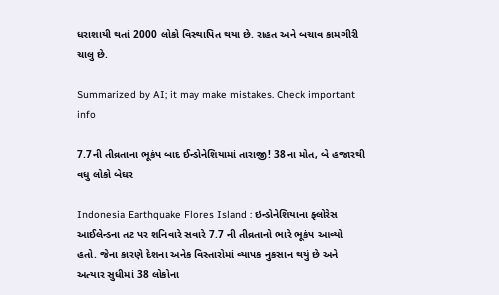ધરાશાયી થતાં 2000 લોકો વિસ્થાપિત થયા છે. રાહત અને બચાવ કામગીરી ચાલુ છે.

Summarized by AI; it may make mistakes. Check important info

7.7ની તીવ્રતાના ભૂકંપ બાદ ઈન્ડોનેશિયામાં તારાજી! 38ના મોત, બે હજારથી વધુ લોકો બેઘર

Indonesia Earthquake Flores Island : ઇન્ડોનેશિયાના ફ્લોરેસ આઈલેન્ડના તટ પર શનિવારે સવારે 7.7 ની તીવ્રતાનો ભારે ભૂકંપ આવ્યો હતો. જેના કારણે દેશના અનેક વિસ્તારોમાં વ્યાપક નુકસાન થયું છે અને અત્યાર સુધીમાં 38 લોકોના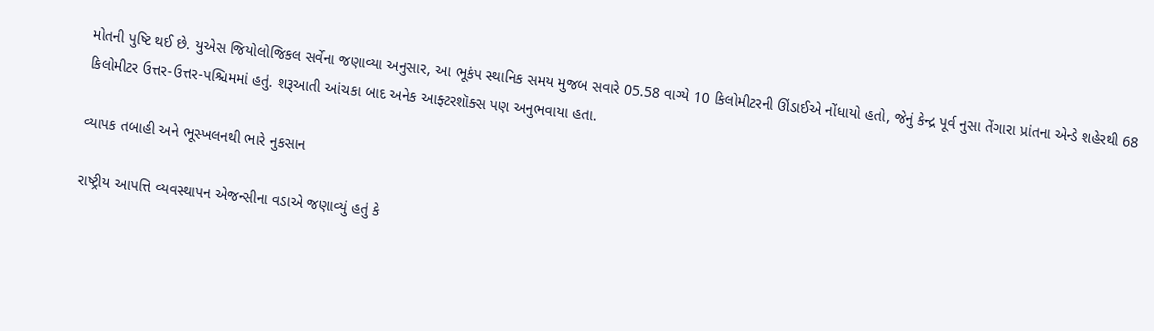મોતની પુષ્ટિ થઈ છે. યુએસ જિયોલોજિકલ સર્વેના જણાવ્યા અનુસાર, આ ભૂકંપ સ્થાનિક સમય મુજબ સવારે 05.58 વાગ્યે 10 કિલોમીટરની ઊંડાઈએ નોંધાયો હતો, જેનું કેન્દ્ર પૂર્વ નુસા તેંગારા પ્રાંતના એન્ડે શહેરથી 68 કિલોમીટર ઉત્તર-ઉત્તર-પશ્ચિમમાં હતું. શરૂઆતી આંચકા બાદ અનેક આફ્ટરશૉક્સ પણ અનુભવાયા હતા.

વ્યાપક તબાહી અને ભૂસ્ખલનથી ભારે નુકસાન

રાષ્ટ્રીય આપત્તિ વ્યવસ્થાપન એજન્સીના વડાએ જણાવ્યું હતું કે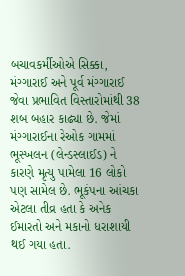બચાવકર્મીઓએ સિક્કા, મંગ્ગારાઈ અને પૂર્વ મંગ્ગારાઈ જેવા પ્રભાવિત વિસ્તારોમાંથી 38 શબ બહાર કાઢ્યા છે. જેમાં મંગ્ગારાઈના રેઓક ગામમાં ભૂસ્ખલન (લેન્ડસ્લાઈડ) ને કારણે મૃત્યુ પામેલા 16 લોકો પણ સામેલ છે. ભૂકંપના આંચકા એટલા તીવ્ર હતા કે અનેક ઈમારતો અને મકાનો ધરાશાયી થઈ ગયા હતા.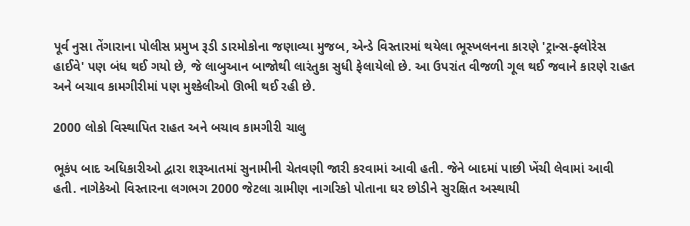પૂર્વ નુસા તેંગારાના પોલીસ પ્રમુખ રૂડી ડારમોકોના જણાવ્યા મુજબ, એન્ડે વિસ્તારમાં થયેલા ભૂસ્ખલનના કારણે 'ટ્રાન્સ-ફ્લોરેસ હાઈવે' પણ બંધ થઈ ગયો છે, જે લાબુઆન બાજોથી લારંતુકા સુધી ફેલાયેલો છે. આ ઉપરાંત વીજળી ગૂલ થઈ જવાને કારણે રાહત અને બચાવ કામગીરીમાં પણ મુશ્કેલીઓ ઊભી થઈ રહી છે.

2000 લોકો વિસ્થાપિત રાહત અને બચાવ કામગીરી ચાલુ

ભૂકંપ બાદ અધિકારીઓ દ્વારા શરૂઆતમાં સુનામીની ચેતવણી જારી કરવામાં આવી હતી. જેને બાદમાં પાછી ખેંચી લેવામાં આવી હતી. નાગેકેઓ વિસ્તારના લગભગ 2000 જેટલા ગ્રામીણ નાગરિકો પોતાના ઘર છોડીને સુરક્ષિત અસ્થાયી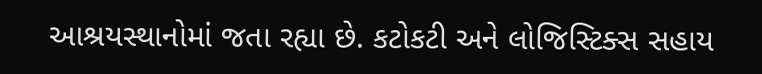આશ્રયસ્થાનોમાં જતા રહ્યા છે. કટોકટી અને લોજિસ્ટિક્સ સહાય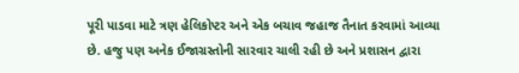પૂરી પાડવા માટે ત્રણ હેલિકોપ્ટર અને એક બચાવ જહાજ તૈનાત કરવામાં આવ્યા છે. હજુ પણ અનેક ઈજાગ્રસ્તોની સારવાર ચાલી રહી છે અને પ્રશાસન દ્વારા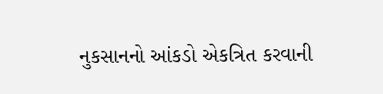નુકસાનનો આંકડો એકત્રિત કરવાની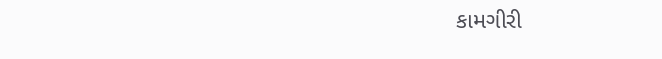કામગીરી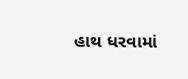હાથ ધરવામાં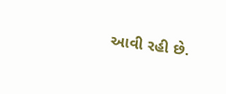આવી રહી છે.